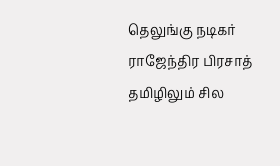தெலுங்கு நடிகர் ராஜேந்திர பிரசாத் தமிழிலும் சில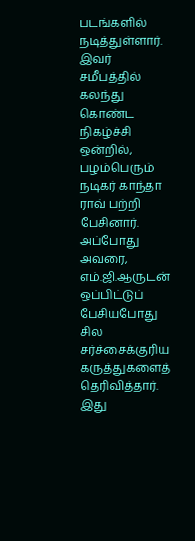படங்களில் நடித்துள்ளார். இவர் சமீபத்தில் கலந்து கொண்ட நிகழ்ச்சி ஒன்றில், பழம்பெரும் நடிகர் காந்தா ராவ் பற்றி பேசினார். அப்போது அவரை, எம்.ஜி.ஆருடன் ஒப்பிட்டுப் பேசியபோது சில சர்ச்சைக்குரிய கருத்துகளைத் தெரிவித்தார்.
இது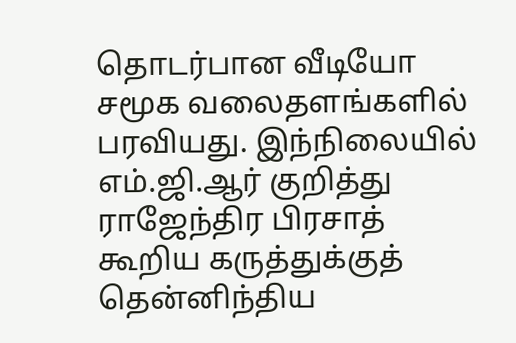தொடர்பான வீடியோ சமூக வலைதளங்களில் பரவியது. இந்நிலையில் எம்.ஜி.ஆர் குறித்து ராஜேந்திர பிரசாத் கூறிய கருத்துக்குத் தென்னிந்திய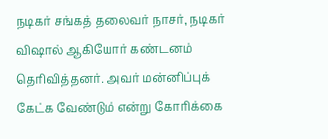நடிகர் சங்கத் தலைவர் நாசர், நடிகர் விஷால் ஆகியோர் கண்டனம் தெரிவித்தனர். அவர் மன்னிப்புக் கேட்க வேண்டும் என்று கோரிக்கை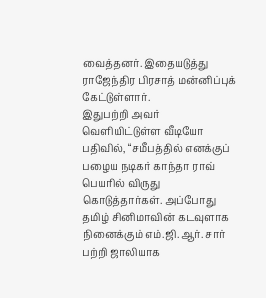வைத்தனர். இதையடுத்து ராஜேந்திர பிரசாத் மன்னிப்புக் கேட்டுள்ளார்.
இதுபற்றி அவர் வெளியிட்டுள்ள வீடியோ பதிவில், “சமீபத்தில் எனக்குப் பழைய நடிகர் காந்தா ராவ் பெயரில் விருது கொடுத்தார்கள். அப்போது தமிழ் சினிமாவின் கடவுளாக நினைக்கும் எம்.ஜி.ஆர். சார் பற்றி ஜாலியாக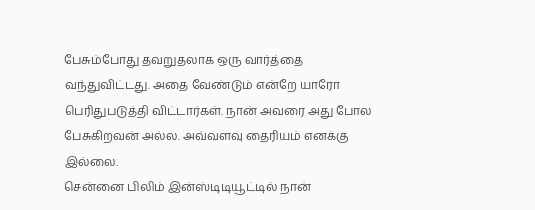பேசும்போது தவறுதலாக ஒரு வார்த்தை வந்துவிட்டது. அதை வேண்டும் என்றே யாரோ பெரிதுபடுத்தி விட்டார்கள். நான் அவரை அது போல பேசுகிறவன் அல்ல. அவ்வளவு தைரியம் எனக்கு இல்லை.
சென்னை பிலிம் இன்ஸ்டிடியூட்டில் நான்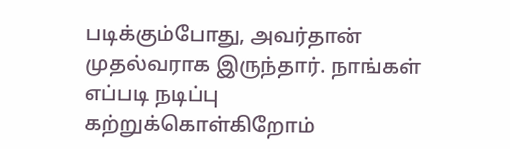படிக்கும்போது, அவர்தான் முதல்வராக இருந்தார். நாங்கள் எப்படி நடிப்பு கற்றுக்கொள்கிறோம்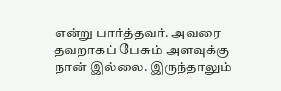என்று பார்த்தவர். அவரை தவறாகப் பேசும் அளவுக்கு நான் இல்லை. இருந்தாலும்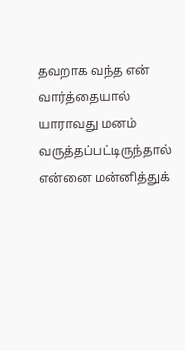தவறாக வந்த என் வார்த்தையால் யாராவது மனம் வருத்தப்பட்டிருந்தால் என்னை மன்னித்துக்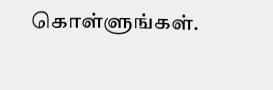கொள்ளுங்கள்.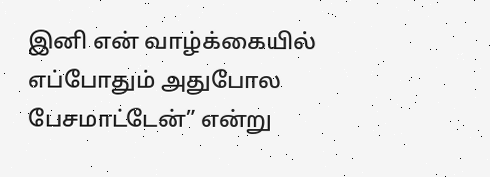இனி என் வாழ்க்கையில் எப்போதும் அதுபோல பேசமாட்டேன்” என்று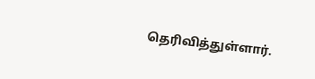தெரிவித்துள்ளார்.